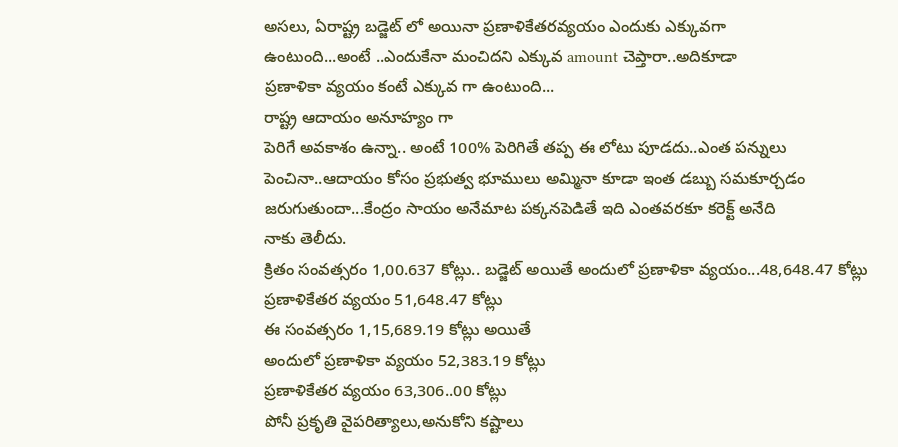అసలు, ఏరాష్ట్ర బడ్జెట్ లో అయినా ప్రణాళికేతరవ్యయం ఎందుకు ఎక్కువగా
ఉంటుంది...అంటే ..ఎందుకేనా మంచిదని ఎక్కువ amount చెప్తారా..అదికూడా
ప్రణాళికా వ్యయం కంటే ఎక్కువ గా ఉంటుంది...
రాష్ట్ర ఆదాయం అనూహ్యం గా
పెరిగే అవకాశం ఉన్నా.. అంటే 100% పెరిగితే తప్ప ఈ లోటు పూడదు..ఎంత పన్నులు
పెంచినా..ఆదాయం కోసం ప్రభుత్వ భూములు అమ్మినా కూడా ఇంత డబ్బు సమకూర్చడం
జరుగుతుందా...కేంద్రం సాయం అనేమాట పక్కనపెడితే ఇది ఎంతవరకూ కరెక్ట్ అనేది
నాకు తెలీదు.
క్రితం సంవత్సరం 1,00.637 కోట్లు.. బడ్జెట్ అయితే అందులో ప్రణాళికా వ్యయం...48,648.47 కోట్లు
ప్రణాళికేతర వ్యయం 51,648.47 కోట్లు
ఈ సంవత్సరం 1,15,689.19 కోట్లు అయితే
అందులో ప్రణాళికా వ్యయం 52,383.19 కోట్లు
ప్రణాళికేతర వ్యయం 63,306..00 కోట్లు
పోనీ ప్రకృతి వైపరిత్యాలు,అనుకోని కష్టాలు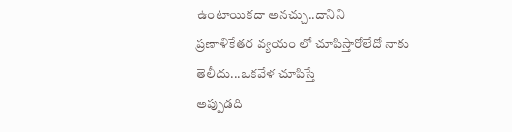ఉంటాయికదా అనచ్చు..దానిని
ప్రణాళికేతర వ్యయం లో చూపిస్తారోలేదో నాకు తెలీదు...ఒకవేళ చూపిస్తే
అప్పుడది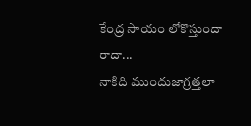కేంద్ర సాయం లోకొస్తుందా రాదా...
నాకిది ముందుజాగ్రత్తలా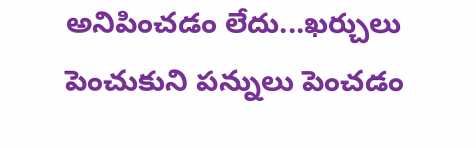అనిపించడం లేదు...ఖర్చులు పెంచుకుని పన్నులు పెంచడం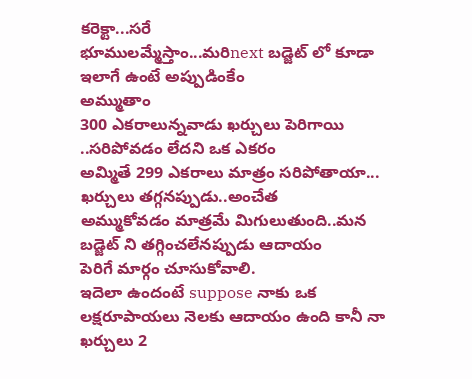కరెక్టా...సరే
భూములమ్మేస్తాం...మరిnext బడ్జెట్ లో కూడా ఇలాగే ఉంటే అప్పుడింకేం
అమ్ముతాం
300 ఎకరాలున్నవాడు ఖర్చులు పెరిగాయి ..సరిపోవడం లేదని ఒక ఎకరం
అమ్మితే 299 ఎకరాలు మాత్రం సరిపోతాయా... ఖర్చులు తగ్గనప్పుడు..అంచేత
అమ్ముకోవడం మాత్రమే మిగులుతుంది..మన బడ్జెట్ ని తగ్గించలేనప్పుడు ఆదాయం
పెరిగే మార్గం చూసుకోవాలి.
ఇదెలా ఉందంటే suppose నాకు ఒక లక్షరూపాయలు నెలకు ఆదాయం ఉంది కానీ నా ఖర్చులు 2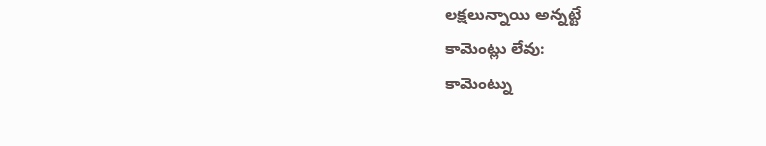లక్షలున్నాయి అన్నట్టే
కామెంట్లు లేవు:
కామెంట్ను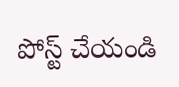పోస్ట్ చేయండి